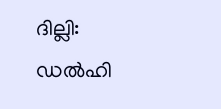ദില്ലി: ഡൽഹി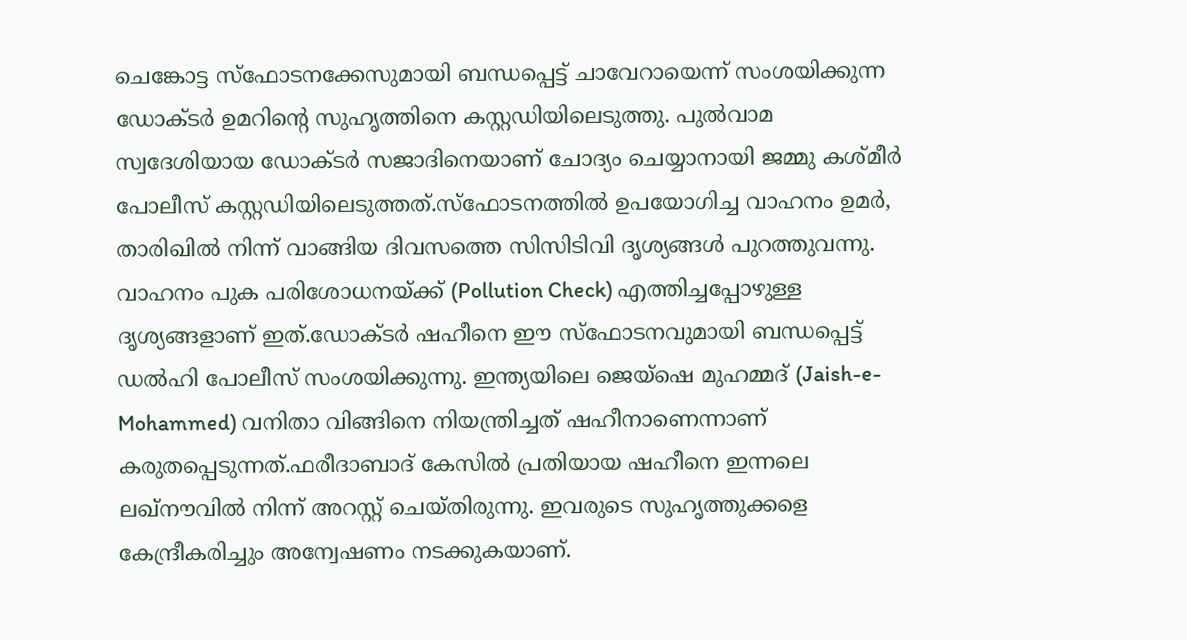ചെങ്കോട്ട സ്ഫോടനക്കേസുമായി ബന്ധപ്പെട്ട് ചാവേറായെന്ന് സംശയിക്കുന്ന ഡോക്ടർ ഉമറിന്റെ സുഹൃത്തിനെ കസ്റ്റഡിയിലെടുത്തു. പുൽവാമ സ്വദേശിയായ ഡോക്ടർ സജാദിനെയാണ് ചോദ്യം ചെയ്യാനായി ജമ്മു കശ്മീർ പോലീസ് കസ്റ്റഡിയിലെടുത്തത്.സ്ഫോടനത്തിൽ ഉപയോഗിച്ച വാഹനം ഉമർ, താരിഖിൽ നിന്ന് വാങ്ങിയ ദിവസത്തെ സിസിടിവി ദൃശ്യങ്ങൾ പുറത്തുവന്നു.
വാഹനം പുക പരിശോധനയ്ക്ക് (Pollution Check) എത്തിച്ചപ്പോഴുള്ള ദൃശ്യങ്ങളാണ് ഇത്.ഡോക്ടർ ഷഹീനെ ഈ സ്ഫോടനവുമായി ബന്ധപ്പെട്ട് ഡൽഹി പോലീസ് സംശയിക്കുന്നു. ഇന്ത്യയിലെ ജെയ്ഷെ മുഹമ്മദ് (Jaish-e-Mohammed) വനിതാ വിങ്ങിനെ നിയന്ത്രിച്ചത് ഷഹീനാണെന്നാണ് കരുതപ്പെടുന്നത്.ഫരീദാബാദ് കേസിൽ പ്രതിയായ ഷഹീനെ ഇന്നലെ ലഖ്നൗവിൽ നിന്ന് അറസ്റ്റ് ചെയ്തിരുന്നു. ഇവരുടെ സുഹൃത്തുക്കളെ കേന്ദ്രീകരിച്ചും അന്വേഷണം നടക്കുകയാണ്.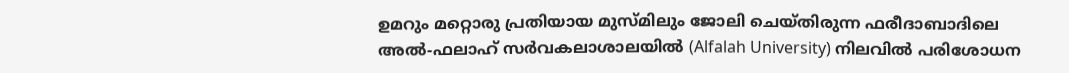ഉമറും മറ്റൊരു പ്രതിയായ മുസ്മിലും ജോലി ചെയ്തിരുന്ന ഫരീദാബാദിലെ അൽ-ഫലാഹ് സർവകലാശാലയിൽ (Alfalah University) നിലവിൽ പരിശോധന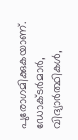പുരോഗമിക്കുകയാണ്. ഡോക്ടർമാർ, വിദ്യാർത്ഥികൾ,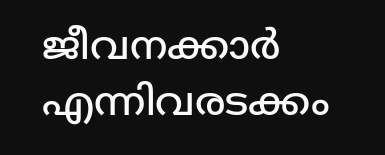ജീവനക്കാർ എന്നിവരടക്കം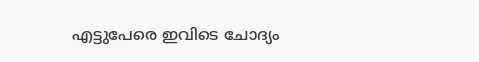എട്ടുപേരെ ഇവിടെ ചോദ്യം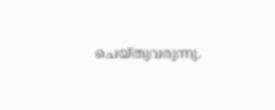ചെയ്തുവരുന്നു.